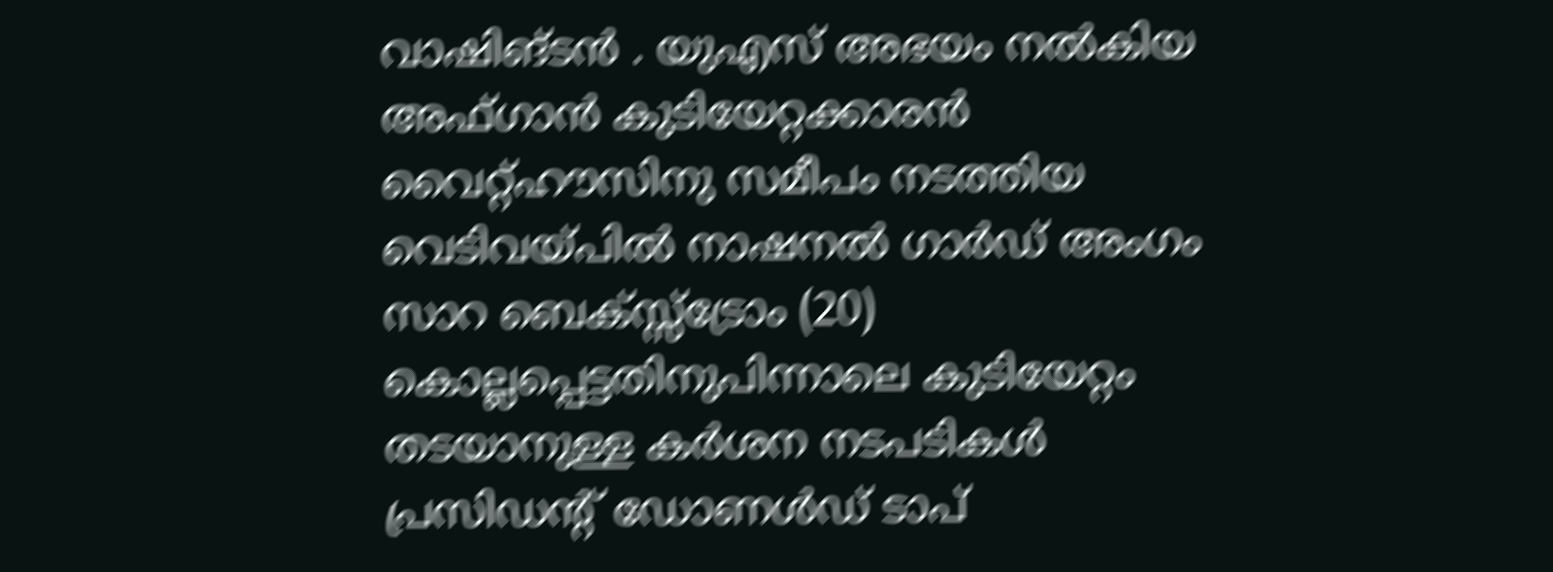വാഷിങ്ടൻ . യുഎസ് അഭയം നൽകിയ അഫ്ഗാൻ കുടിയേറ്റക്കാരൻ വൈറ്റ്ഹൗസിനു സമീപം നടത്തിയ വെടിവയ്പിൽ നാഷനൽ ഗാർഡ് അംഗം സാറ ബെക്സ്സ്ട്രോം (20) കൊല്ലപ്പെട്ടതിനുപിന്നാലെ കുടിയേറ്റം തടയാനുള്ള കർശന നടപടികൾ പ്രസിഡൻ്റ് ഡോണൾഡ് ടാപ്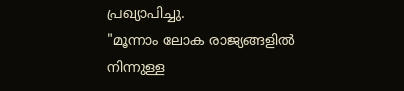പ്രഖ്യാപിച്ചു.
"മൂന്നാം ലോക രാജ്യങ്ങളിൽ നിന്നുള്ള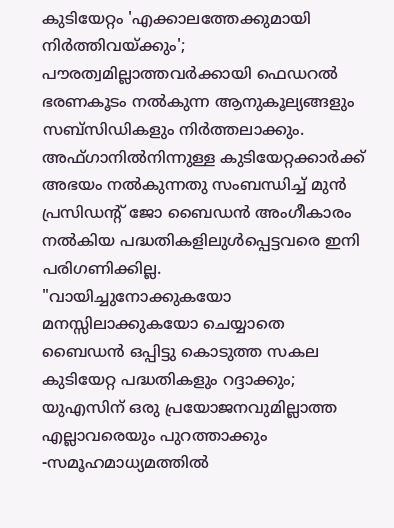കുടിയേറ്റം 'എക്കാലത്തേക്കുമായി നിർത്തിവയ്ക്കും'; പൗരത്വമില്ലാത്തവർക്കായി ഫെഡറൽ ഭരണകൂടം നൽകുന്ന ആനുകൂല്യങ്ങളും സബ്സിഡികളും നിർത്തലാക്കും. അഫ്ഗാനിൽനിന്നുള്ള കുടിയേറ്റക്കാർക്ക് അഭയം നൽകുന്നതു സംബന്ധിച്ച് മുൻ പ്രസിഡൻ്റ് ജോ ബൈഡൻ അംഗീകാരം നൽകിയ പദ്ധതികളിലുൾപ്പെട്ടവരെ ഇനി പരിഗണിക്കില്ല.
"വായിച്ചുനോക്കുകയോ മനസ്സിലാക്കുകയോ ചെയ്യാതെ ബൈഡൻ ഒപ്പിട്ടു കൊടുത്ത സകല കുടിയേറ്റ പദ്ധതികളും റദ്ദാക്കും; യുഎസിന് ഒരു പ്രയോജനവുമില്ലാത്ത എല്ലാവരെയും പുറത്താക്കും -സമൂഹമാധ്യമത്തിൽ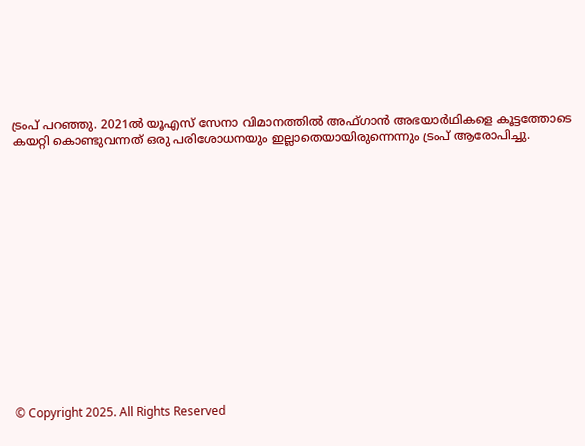ട്രംപ് പറഞ്ഞു. 2021ൽ യൂഎസ് സേനാ വിമാനത്തിൽ അഫ്ഗാൻ അഭയാർഥികളെ കൂട്ടത്തോടെ കയറ്റി കൊണ്ടുവന്നത് ഒരു പരിശോധനയും ഇല്ലാതെയായിരുന്നെന്നും ട്രംപ് ആരോപിച്ചു.
















© Copyright 2025. All Rights Reserved